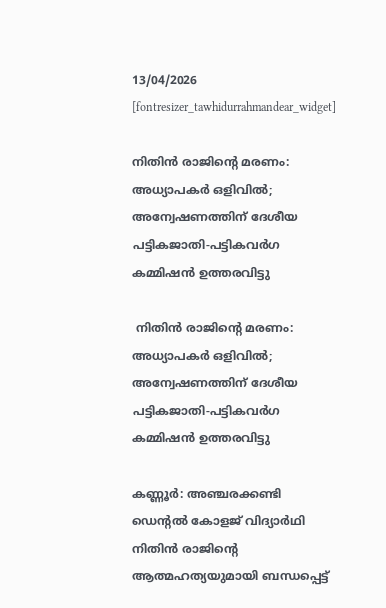13/04/2026
[fontresizer_tawhidurrahmandear_widget]

നിതിൻ രാജിന്റെ മരണം: അധ്യാപകർ ഒളിവിൽ; അന്വേഷണത്തിന് ദേശീയ പട്ടികജാതി-പട്ടികവർഗ കമ്മിഷൻ ഉത്തരവിട്ടു

 നിതിൻ രാജിന്റെ മരണം: അധ്യാപകർ ഒളിവിൽ; അന്വേഷണത്തിന് ദേശീയ പട്ടികജാതി-പട്ടികവർഗ കമ്മിഷൻ ഉത്തരവിട്ടു

കണ്ണൂർ: അഞ്ചരക്കണ്ടി ഡെന്റൽ കോളജ് വിദ്യാർഥി നിതിൻ രാജിന്റെ ആത്മഹത്യയുമായി ബന്ധപ്പെട്ട്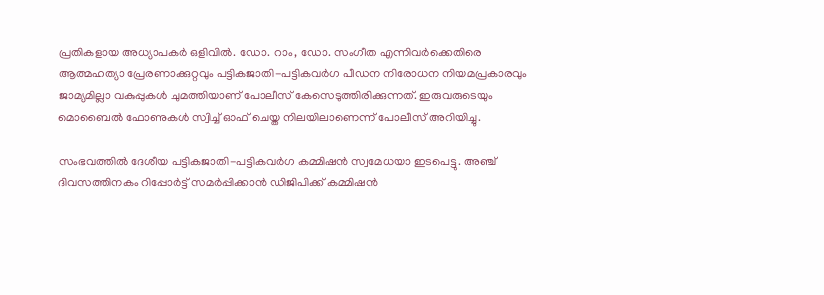പ്രതികളായ അധ്യാപകർ ഒളിവിൽ. ഡോ. റാം, ഡോ. സംഗീത എന്നിവർക്കെതിരെ ആത്മഹത്യാ പ്രേരണാക്കുറ്റവും പട്ടികജാതി-പട്ടികവർഗ പീഡന നിരോധന നിയമപ്രകാരവും ജാമ്യമില്ലാ വകുപ്പുകൾ ചുമത്തിയാണ് പോലീസ് കേസെടുത്തിരിക്കുന്നത്. ഇരുവരുടെയും മൊബൈൽ ഫോണുകൾ സ്വിച്ച് ഓഫ് ചെയ്ത നിലയിലാണെന്ന് പോലീസ് അറിയിച്ചു.

സംഭവത്തിൽ ദേശീയ പട്ടികജാതി-പട്ടികവർഗ കമ്മിഷൻ സ്വമേധയാ ഇടപെട്ടു. അഞ്ച് ദിവസത്തിനകം റിപ്പോർട്ട് സമർപ്പിക്കാൻ ഡിജിപിക്ക് കമ്മിഷൻ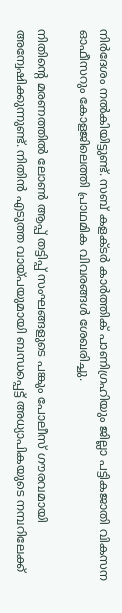നിർദേശം നൽകിയിട്ടുണ്ട്. സബ് കളക്ടർ കാർത്തിക് പാണിഗ്രഹിയും ജില്ലാ പട്ടികജാതി വികസന ഓഫീസറും കോളജിലെത്തി പ്രാഥമിക വിവരങ്ങൾ ശേഖരിച്ചു.

നിതിന്റെ മരണത്തിൽ ലോൺ ആപ്പ് തട്ടിപ്പ് സംഘങ്ങളുടെ പങ്കും പോലീസ് ഗൗരവമായി അന്വേഷിക്കുന്നുണ്ട്. നിതിൻ എടുത്ത വായ്പയുമായി ബന്ധപ്പെട്ട് അധ്യാപികയുടെ നമ്പറിലേക്ക്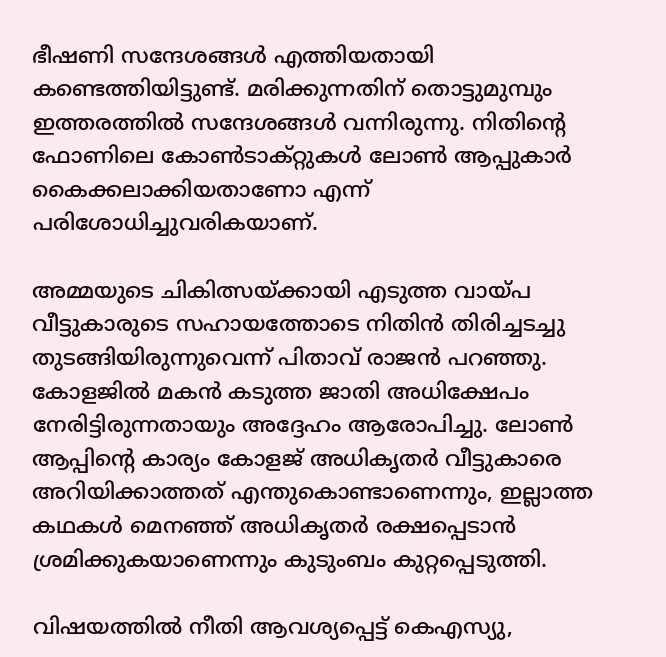ഭീഷണി സന്ദേശങ്ങൾ എത്തിയതായി കണ്ടെത്തിയിട്ടുണ്ട്. മരിക്കുന്നതിന് തൊട്ടുമുമ്പും ഇത്തരത്തിൽ സന്ദേശങ്ങൾ വന്നിരുന്നു. നിതിന്റെ ഫോണിലെ കോൺടാക്റ്റുകൾ ലോൺ ആപ്പുകാർ കൈക്കലാക്കിയതാണോ എന്ന് പരിശോധിച്ചുവരികയാണ്.

അമ്മയുടെ ചികിത്സയ്ക്കായി എടുത്ത വായ്പ വീട്ടുകാരുടെ സഹായത്തോടെ നിതിൻ തിരിച്ചടച്ചു തുടങ്ങിയിരുന്നുവെന്ന് പിതാവ് രാജൻ പറഞ്ഞു. കോളജിൽ മകൻ കടുത്ത ജാതി അധിക്ഷേപം നേരിട്ടിരുന്നതായും അദ്ദേഹം ആരോപിച്ചു. ലോൺ ആപ്പിന്റെ കാര്യം കോളജ് അധികൃതർ വീട്ടുകാരെ അറിയിക്കാത്തത് എന്തുകൊണ്ടാണെന്നും, ഇല്ലാത്ത കഥകൾ മെനഞ്ഞ് അധികൃതർ രക്ഷപ്പെടാൻ ശ്രമിക്കുകയാണെന്നും കുടുംബം കുറ്റപ്പെടുത്തി.

വിഷയത്തിൽ നീതി ആവശ്യപ്പെട്ട് കെഎസ്യു,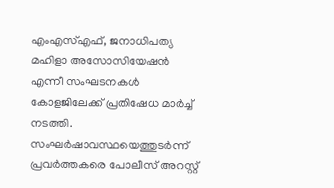എംഎസ്എഫ്, ജനാധിപത്യ മഹിളാ അസോസിയേഷൻ എന്നീ സംഘടനകൾ കോളജിലേക്ക് പ്രതിഷേധ മാർച്ച് നടത്തി. സംഘർഷാവസ്ഥയെത്തുടർന്ന് പ്രവർത്തകരെ പോലീസ് അറസ്റ്റ്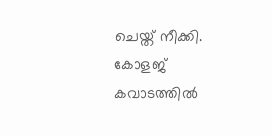ചെയ്ത് നീക്കി. കോളജ് കവാടത്തിൽ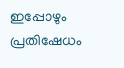ഇപ്പോഴും പ്രതിഷേധം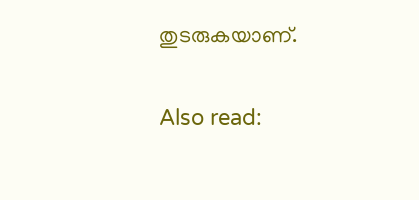തുടരുകയാണ്.

Also read: